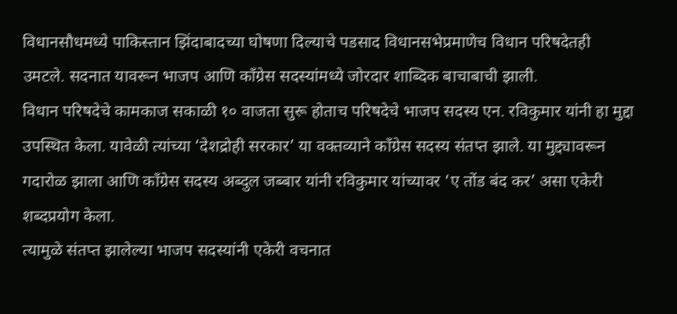विधानसौधमध्ये पाकिस्तान झिंदाबादच्या घोषणा दिल्याचे पडसाद विधानसभेप्रमाणेच विधान परिषदेतही उमटले. सदनात यावरून भाजप आणि काँग्रेस सदस्यांमध्ये जोरदार शाब्दिक बाचाबाची झाली.
विधान परिषदेचे कामकाज सकाळी १० वाजता सुरू होताच परिषदेचे भाजप सदस्य एन. रविकुमार यांनी हा मुद्दा उपस्थित केला. यावेळी त्यांच्या ‘देशद्रोही सरकार’ या वक्तव्याने काँग्रेस सदस्य संतप्त झाले. या मुद्द्यावरून गदारोळ झाला आणि काँग्रेस सदस्य अब्दुल जब्बार यांनी रविकुमार यांच्यावर ‘ए तोंड बंद कर’ असा एकेरी शब्दप्रयोग केला.
त्यामुळे संतप्त झालेल्या भाजप सदस्यांनी एकेरी वचनात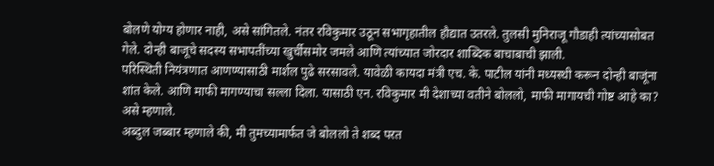बोलणे योग्य होणार नाही, असे सांगितले. नंतर रविकुमार उठून सभागृहातील हौद्यात उतरले. तुलसी मुनिराजू गौडाही त्यांच्यासोबत गेले. दोन्ही बाजूचे सदस्य सभापतींच्या खुर्चीसमोर जमले आणि त्यांच्यात जोरदार शाब्दिक बाचाबाची झाली.
परिस्थिती नियंत्रणात आणण्यासाठी मार्शल पुढे सरसावले. यावेळी कायदा मंत्री एच. के. पाटील यांनी मध्यस्थी करून दोन्ही बाजूंना शांत केले. आणि माफी मागण्याचा सल्ला दिला. यासाठी एन. रविकुमार मी देशाच्या वतीने बोललो, माफी मागायची गोष्ट आहे का? असे म्हणाले.
अब्दुल जब्बार म्हणाले की, मी तुमच्यामार्फत जे बोललो ते शब्द परत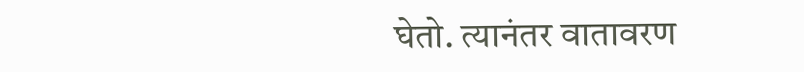घेतो. त्यानंतर वातावरण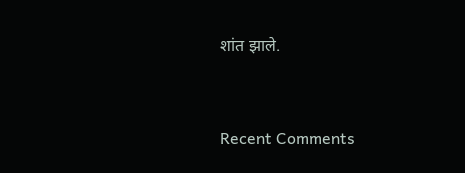शांत झाले.


Recent Comments